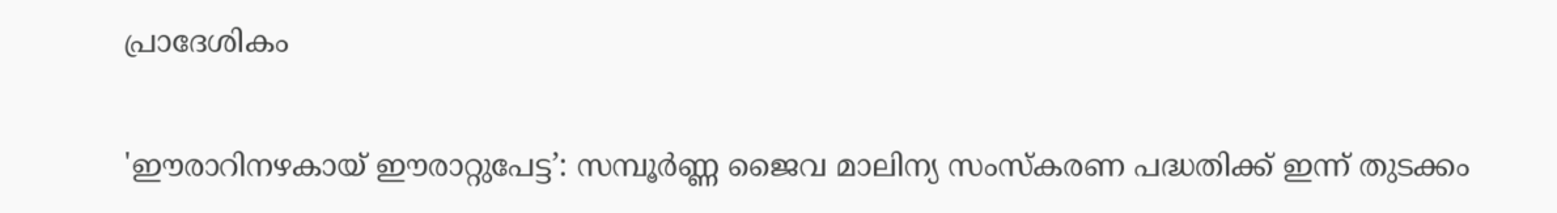പ്രാദേശികം

'ഈരാറിനഴകായ് ഈരാറ്റുപേട്ട’: സമ്പൂർണ്ണ ജൈവ മാലിന്യ സംസ്കരണ പദ്ധതിക്ക് ഇന്ന് തുടക്കം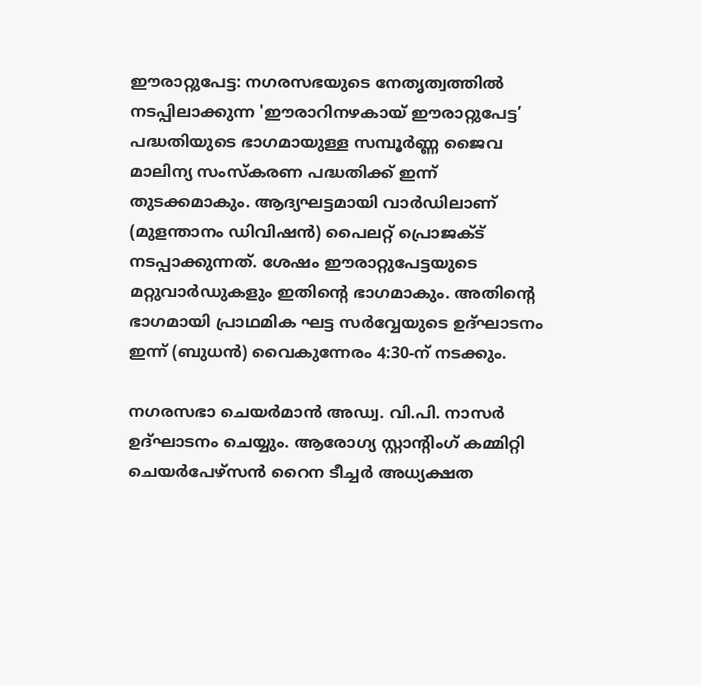ഈരാറ്റുപേട്ട: നഗരസഭയുടെ നേതൃത്വത്തിൽ നടപ്പിലാക്കുന്ന 'ഈരാറിനഴകായ് ഈരാറ്റുപേട്ട’ പദ്ധതിയുടെ ഭാഗമായുള്ള സമ്പൂർണ്ണ ജൈവ മാലിന്യ സംസ്കരണ പദ്ധതിക്ക് ഇന്ന് തുടക്കമാകും. ആദ്യഘട്ടമായി വാർഡിലാണ് (മുളന്താനം ഡിവിഷൻ) പൈലറ്റ് പ്രൊജക്ട് നടപ്പാക്കുന്നത്. ശേഷം ഈരാറ്റുപേട്ടയുടെ മറ്റുവാർഡുകളും ഇതിന്റെ ഭാഗമാകും. അതിന്റെ ഭാഗമായി പ്രാഥമിക ഘട്ട സർവ്വേയുടെ ഉദ്ഘാടനം ഇന്ന് (ബുധൻ) വൈകുന്നേരം 4:30-ന് നടക്കും.

നഗരസഭാ ചെയർമാൻ അഡ്വ. വി.പി. നാസർ ഉദ്ഘാടനം ചെയ്യും. ആരോഗ്യ സ്റ്റാന്റിംഗ് കമ്മിറ്റി ചെയർപേഴ്സൻ റൈന ടീച്ചർ അധ്യക്ഷത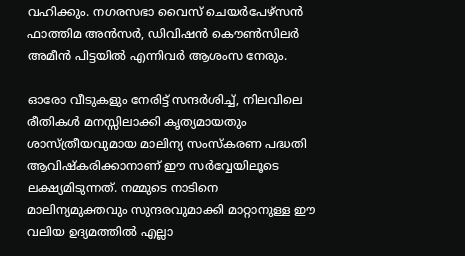വഹിക്കും. നഗരസഭാ വൈസ് ചെയർപേഴ്സൻ ഫാത്തിമ അൻസർ, ഡിവിഷൻ കൌൺസിലർ അമീൻ പിട്ടയിൽ എന്നിവർ ആശംസ നേരും.

ഓരോ വീടുകളും നേരിട്ട് സന്ദർശിച്ച്, നിലവിലെ രീതികൾ മനസ്സിലാക്കി കൃത്യമായതും ശാസ്ത്രീയവുമായ മാലിന്യ സംസ്കരണ പദ്ധതി ആവിഷ്കരിക്കാനാണ് ഈ സർവ്വേയിലൂടെ ലക്ഷ്യമിടുന്നത്. നമ്മുടെ നാടിനെ മാലിന്യമുക്തവും സുന്ദരവുമാക്കി മാറ്റാനുള്ള ഈ വലിയ ഉദ്യമത്തിൽ എല്ലാ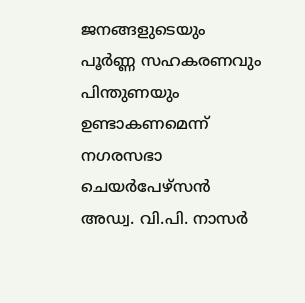ജനങ്ങളുടെയും പൂർണ്ണ സഹകരണവും പിന്തുണയും ഉണ്ടാകണമെന്ന് നഗരസഭാ ചെയർപേഴ്സൻ അഡ്വ. വി.പി. നാസർ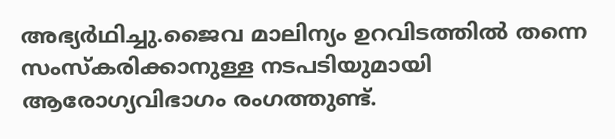അഭ്യർഥിച്ചു.ജൈവ മാലിന്യം ഉറവിടത്തിൽ തന്നെ സംസ്കരിക്കാനുള്ള നടപടിയുമായി ആരോഗ്യവിഭാഗം രംഗത്തുണ്ട്.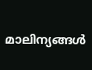മാലിന്യങ്ങൾ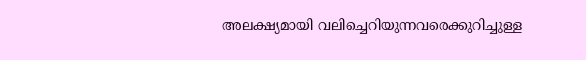അലക്ഷ്യമായി വലിച്ചെറിയുന്നവരെക്കുറിച്ചുള്ള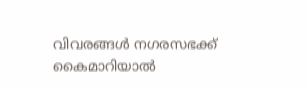വിവരങ്ങൾ നഗരസഭക്ക് കൈമാറിയാൽ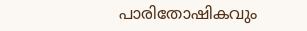പാരിതോഷികവും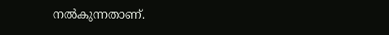നൽകുന്നതാണ്.